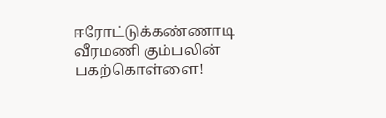ஈரோட்டுக்கண்ணாடி
வீரமணி கும்பலின் பகற்கொள்ளை!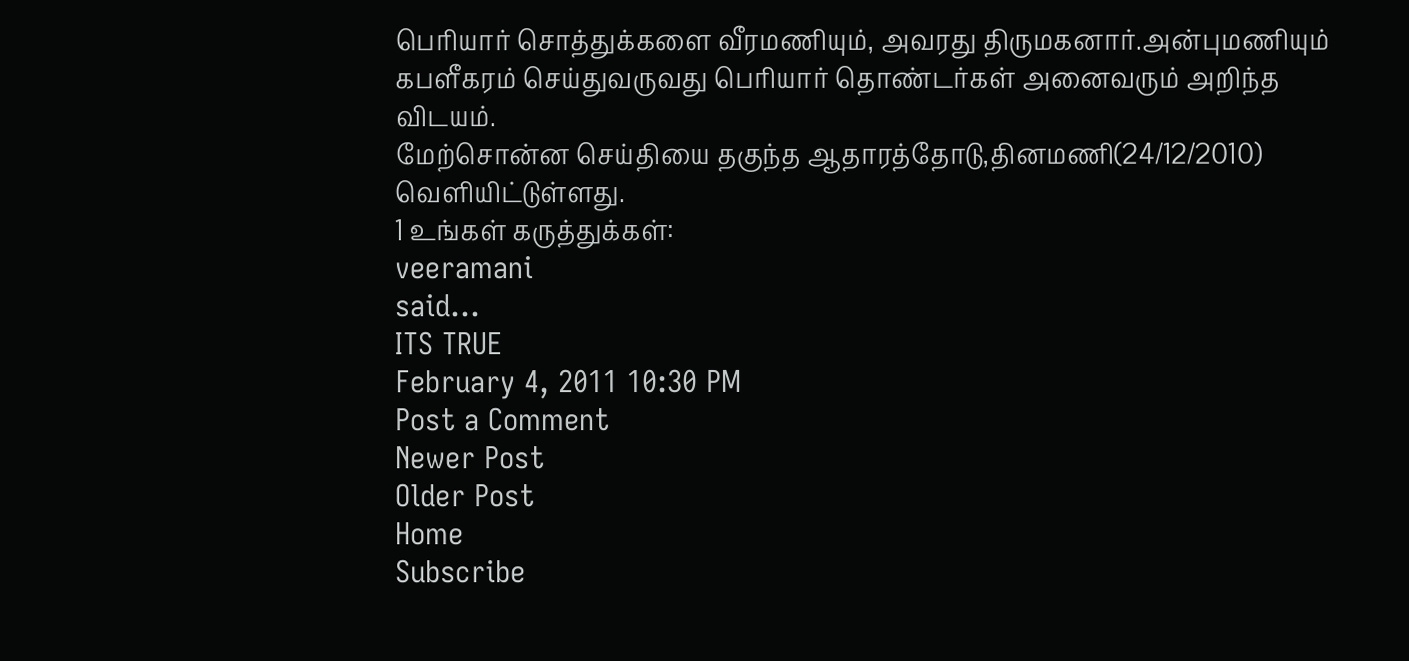பெரியார் சொத்துக்களை வீரமணியும், அவரது திருமகனார்.அன்புமணியும் கபளீகரம் செய்துவருவது பெரியார் தொண்டர்கள் அனைவரும் அறிந்த விடயம்.
மேற்சொன்ன செய்தியை தகுந்த ஆதாரத்தோடு,தினமணி(24/12/2010) வெளியிட்டுள்ளது.
1 உங்கள் கருத்துக்கள்:
veeramani
said...
ITS TRUE
February 4, 2011 10:30 PM
Post a Comment
Newer Post
Older Post
Home
Subscribe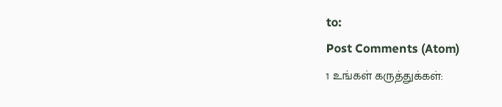to:
Post Comments (Atom)
1 உங்கள் கருத்துக்கள்: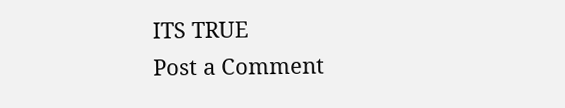ITS TRUE
Post a Comment